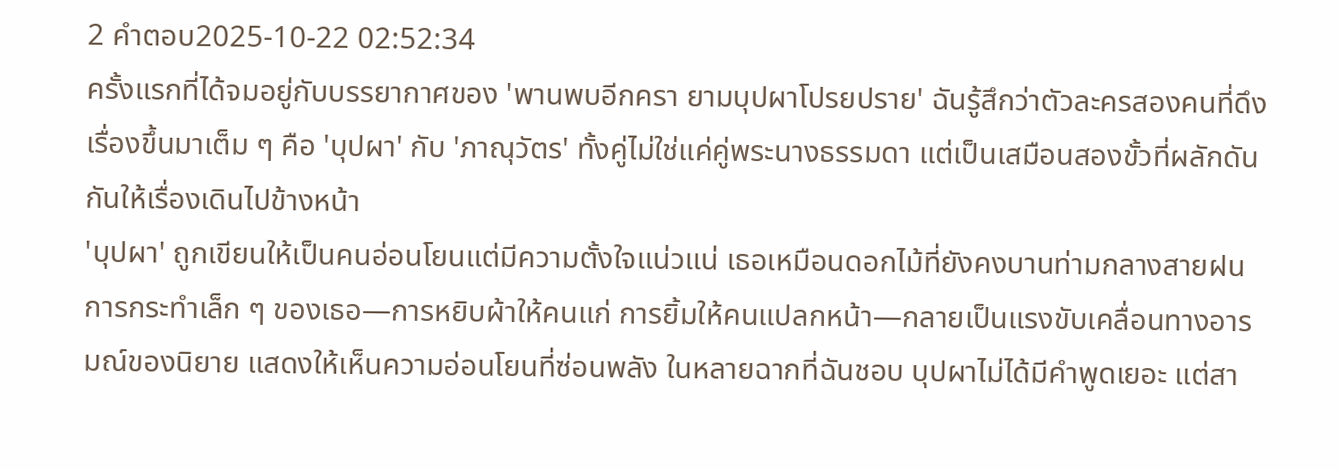2 คำตอบ2025-10-22 02:52:34
ครั้งแรกที่ได้จมอยู่กับบรรยากาศของ 'พานพบอีกครา ยามบุปผาโปรยปราย' ฉันรู้สึกว่าตัวละครสองคนที่ดึงเรื่องขึ้นมาเต็ม ๆ คือ 'บุปผา' กับ 'ภาณุวัตร' ทั้งคู่ไม่ใช่แค่คู่พระนางธรรมดา แต่เป็นเสมือนสองขั้วที่ผลักดันกันให้เรื่องเดินไปข้างหน้า
'บุปผา' ถูกเขียนให้เป็นคนอ่อนโยนแต่มีความตั้งใจแน่วแน่ เธอเหมือนดอกไม้ที่ยังคงบานท่ามกลางสายฝน การกระทำเล็ก ๆ ของเธอ—การหยิบผ้าให้คนแก่ การยิ้มให้คนแปลกหน้า—กลายเป็นแรงขับเคลื่อนทางอารมณ์ของนิยาย แสดงให้เห็นความอ่อนโยนที่ซ่อนพลัง ในหลายฉากที่ฉันชอบ บุปผาไม่ได้มีคำพูดเยอะ แต่สา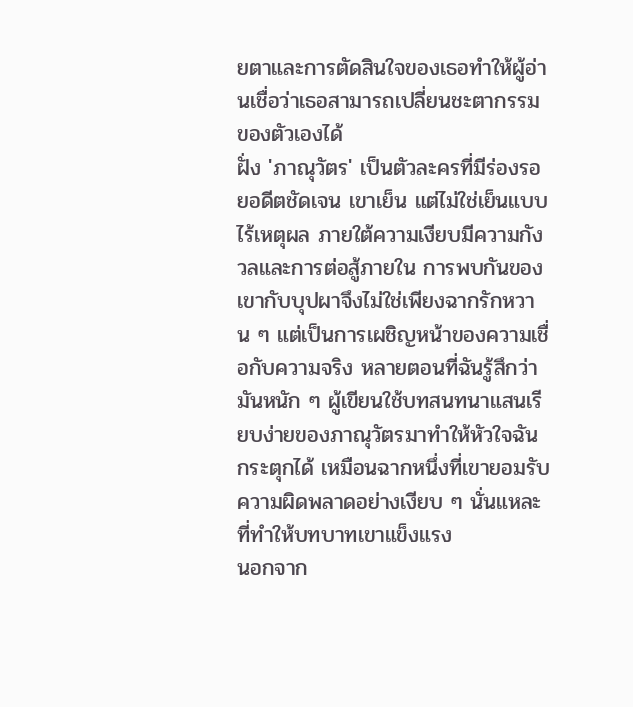ยตาและการตัดสินใจของเธอทำให้ผู้อ่านเชื่อว่าเธอสามารถเปลี่ยนชะตากรรมของตัวเองได้
ฝั่ง 'ภาณุวัตร' เป็นตัวละครที่มีร่องรอยอดีตชัดเจน เขาเย็น แต่ไม่ใช่เย็นแบบไร้เหตุผล ภายใต้ความเงียบมีความกังวลและการต่อสู้ภายใน การพบกันของเขากับบุปผาจึงไม่ใช่เพียงฉากรักหวาน ๆ แต่เป็นการเผชิญหน้าของความเชื่อกับความจริง หลายตอนที่ฉันรู้สึกว่ามันหนัก ๆ ผู้เขียนใช้บทสนทนาแสนเรียบง่ายของภาณุวัตรมาทำให้หัวใจฉันกระตุกได้ เหมือนฉากหนึ่งที่เขายอมรับความผิดพลาดอย่างเงียบ ๆ นั่นแหละที่ทำให้บทบาทเขาแข็งแรง
นอกจาก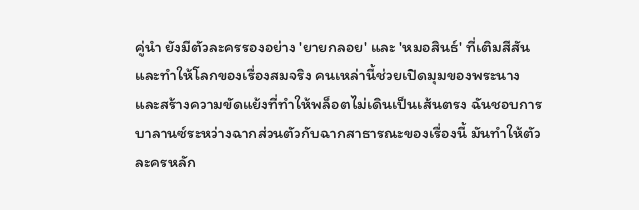คู่นำ ยังมีตัวละครรองอย่าง 'ยายกลอย' และ 'หมอสินธ์' ที่เติมสีสันและทำให้โลกของเรื่องสมจริง คนเหล่านี้ช่วยเปิดมุมของพระนาง และสร้างความขัดแย้งที่ทำให้พล็อตไม่เดินเป็นเส้นตรง ฉันชอบการบาลานซ์ระหว่างฉากส่วนตัวกับฉากสาธารณะของเรื่องนี้ มันทำให้ตัวละครหลัก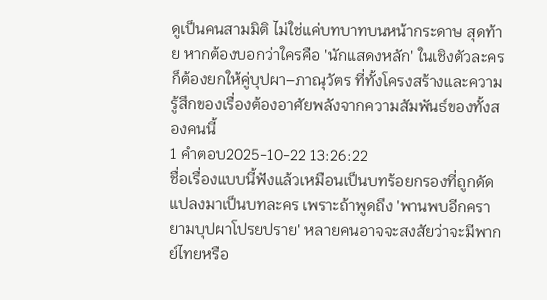ดูเป็นคนสามมิติ ไม่ใช่แค่บทบาทบนหน้ากระดาษ สุดท้าย หากต้องบอกว่าใครคือ 'นักแสดงหลัก' ในเชิงตัวละคร ก็ต้องยกให้คู่บุปผา–ภาณุวัตร ที่ทั้งโครงสร้างและความรู้สึกของเรื่องต้องอาศัยพลังจากความสัมพันธ์ของทั้งสองคนนี้
1 คำตอบ2025-10-22 13:26:22
ชื่อเรื่องแบบนี้ฟังแล้วเหมือนเป็นบทร้อยกรองที่ถูกดัดแปลงมาเป็นบทละคร เพราะถ้าพูดถึง 'พานพบอีกครายามบุปผาโปรยปราย' หลายคนอาจจะสงสัยว่าจะมีพากย์ไทยหรือ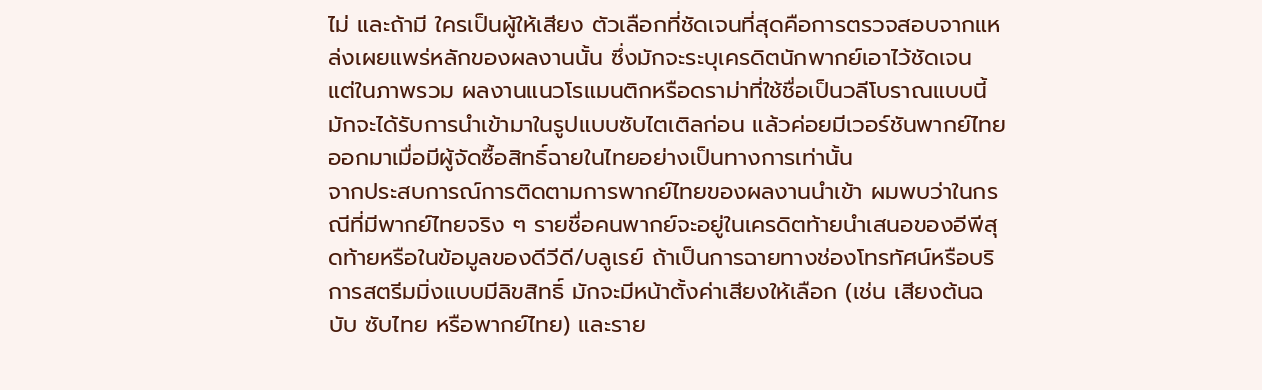ไม่ และถ้ามี ใครเป็นผู้ให้เสียง ตัวเลือกที่ชัดเจนที่สุดคือการตรวจสอบจากแหล่งเผยแพร่หลักของผลงานนั้น ซึ่งมักจะระบุเครดิตนักพากย์เอาไว้ชัดเจน แต่ในภาพรวม ผลงานแนวโรแมนติกหรือดราม่าที่ใช้ชื่อเป็นวลีโบราณแบบนี้มักจะได้รับการนำเข้ามาในรูปแบบซับไตเติลก่อน แล้วค่อยมีเวอร์ชันพากย์ไทยออกมาเมื่อมีผู้จัดซื้อสิทธิ์ฉายในไทยอย่างเป็นทางการเท่านั้น
จากประสบการณ์การติดตามการพากย์ไทยของผลงานนำเข้า ผมพบว่าในกรณีที่มีพากย์ไทยจริง ๆ รายชื่อคนพากย์จะอยู่ในเครดิตท้ายนำเสนอของอีพีสุดท้ายหรือในข้อมูลของดีวีดี/บลูเรย์ ถ้าเป็นการฉายทางช่องโทรทัศน์หรือบริการสตรีมมิ่งแบบมีลิขสิทธิ์ มักจะมีหน้าตั้งค่าเสียงให้เลือก (เช่น เสียงต้นฉบับ ซับไทย หรือพากย์ไทย) และราย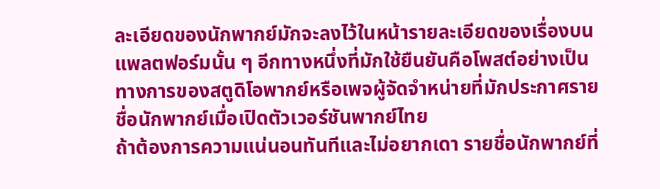ละเอียดของนักพากย์มักจะลงไว้ในหน้ารายละเอียดของเรื่องบนแพลตฟอร์มนั้น ๆ อีกทางหนึ่งที่มักใช้ยืนยันคือโพสต์อย่างเป็นทางการของสตูดิโอพากย์หรือเพจผู้จัดจำหน่ายที่มักประกาศรายชื่อนักพากย์เมื่อเปิดตัวเวอร์ชันพากย์ไทย
ถ้าต้องการความแน่นอนทันทีและไม่อยากเดา รายชื่อนักพากย์ที่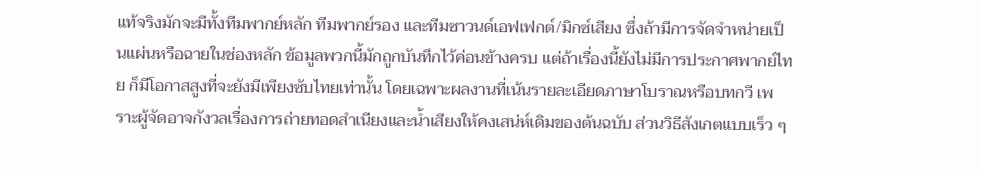แท้จริงมักจะมีทั้งทีมพากย์หลัก ทีมพากย์รอง และทีมซาวนด์เอฟเฟกต์/มิกซ์เสียง ซึ่งถ้ามีการจัดจำหน่ายเป็นแผ่นหรือฉายในช่องหลัก ข้อมูลพวกนี้มักถูกบันทึกไว้ค่อนข้างครบ แต่ถ้าเรื่องนี้ยังไม่มีการประกาศพากย์ไทย ก็มีโอกาสสูงที่จะยังมีเพียงซับไทยเท่านั้น โดยเฉพาะผลงานที่เน้นรายละเอียดภาษาโบราณหรือบทกวี เพราะผู้จัดอาจกังวลเรื่องการถ่ายทอดสำเนียงและน้ำเสียงให้คงเสน่ห์เดิมของต้นฉบับ ส่วนวิธีสังเกตแบบเร็ว ๆ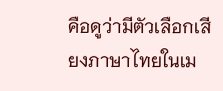คือดูว่ามีตัวเลือกเสียงภาษาไทยในเม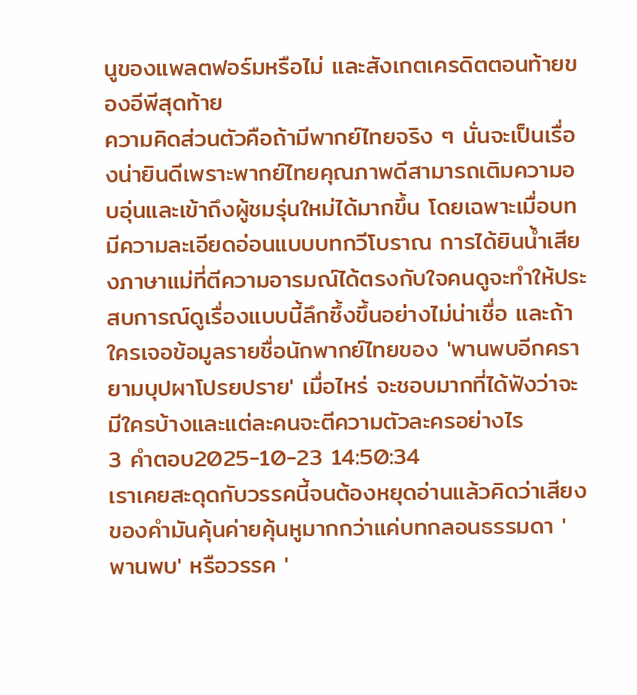นูของแพลตฟอร์มหรือไม่ และสังเกตเครดิตตอนท้ายของอีพีสุดท้าย
ความคิดส่วนตัวคือถ้ามีพากย์ไทยจริง ๆ นั่นจะเป็นเรื่องน่ายินดีเพราะพากย์ไทยคุณภาพดีสามารถเติมความอบอุ่นและเข้าถึงผู้ชมรุ่นใหม่ได้มากขึ้น โดยเฉพาะเมื่อบทมีความละเอียดอ่อนแบบบทกวีโบราณ การได้ยินน้ำเสียงภาษาแม่ที่ตีความอารมณ์ได้ตรงกับใจคนดูจะทำให้ประสบการณ์ดูเรื่องแบบนี้ลึกซึ้งขึ้นอย่างไม่น่าเชื่อ และถ้าใครเจอข้อมูลรายชื่อนักพากย์ไทยของ 'พานพบอีกครายามบุปผาโปรยปราย' เมื่อไหร่ จะชอบมากที่ได้ฟังว่าจะมีใครบ้างและแต่ละคนจะตีความตัวละครอย่างไร
3 คำตอบ2025-10-23 14:50:34
เราเคยสะดุดกับวรรคนี้จนต้องหยุดอ่านแล้วคิดว่าเสียงของคำมันคุ้นค่ายคุ้นหูมากกว่าแค่บทกลอนธรรมดา 'พานพบ' หรือวรรค '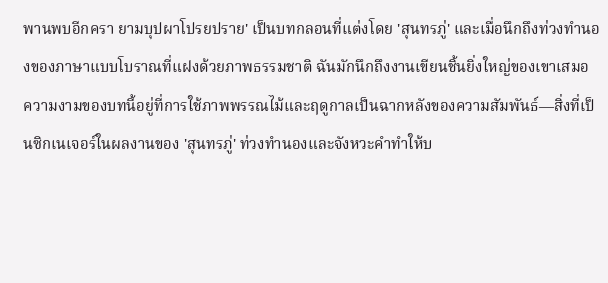พานพบอีกครา ยามบุปผาโปรยปราย' เป็นบทกลอนที่แต่งโดย 'สุนทรภู่' และเมื่อนึกถึงท่วงทำนองของภาษาแบบโบราณที่แฝงด้วยภาพธรรมชาติ ฉันมักนึกถึงงานเขียนชิ้นยิ่งใหญ่ของเขาเสมอ
ความงามของบทนี้อยู่ที่การใช้ภาพพรรณไม้และฤดูกาลเป็นฉากหลังของความสัมพันธ์—สิ่งที่เป็นซิกเนเจอร์ในผลงานของ 'สุนทรภู่' ท่วงทำนองและจังหวะคำทำให้บ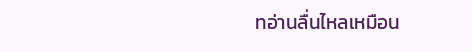ทอ่านลื่นไหลเหมือน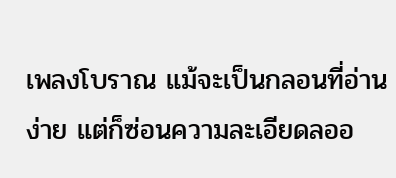เพลงโบราณ แม้จะเป็นกลอนที่อ่านง่าย แต่ก็ซ่อนความละเอียดลออ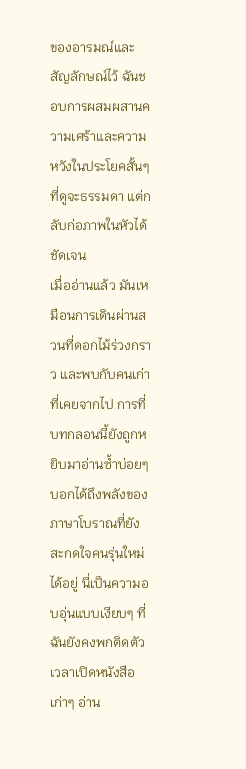ของอารมณ์และสัญลักษณ์ไว้ ฉันชอบการผสมผสานความเศร้าและความหวังในประโยคสั้นๆ ที่ดูจะธรรมดา แต่กลับก่อภาพในหัวได้ชัดเจน
เมื่ออ่านแล้ว มันเหมือนการเดินผ่านสวนที่ดอกไม้ร่วงกราว และพบกับคนเก่าที่เคยจากไป การที่บทกลอนนี้ยังถูกหยิบมาอ่านซ้ำบ่อยๆ บอกได้ถึงพลังของภาษาโบราณที่ยังสะกดใจคนรุ่นใหม่ได้อยู่ นี่เป็นความอบอุ่นแบบเงียบๆ ที่ฉันยังคงพกติดตัวเวลาเปิดหนังสือเก่าๆ อ่าน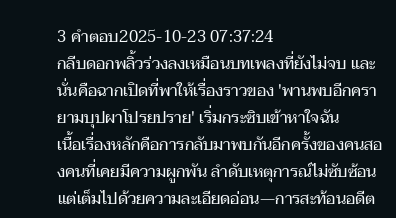3 คำตอบ2025-10-23 07:37:24
กลีบดอกพลิ้วร่วงลงเหมือนบทเพลงที่ยังไม่จบ และนั่นคือฉากเปิดที่พาให้เรื่องราวของ 'พานพบอีกครายามบุปผาโปรยปราย' เริ่มกระซิบเข้าหาใจฉัน
เนื้อเรื่องหลักคือการกลับมาพบกันอีกครั้งของคนสองคนที่เคยมีความผูกพัน ลำดับเหตุการณ์ไม่ซับซ้อนแต่เต็มไปด้วยความละเอียดอ่อน—การสะท้อนอดีต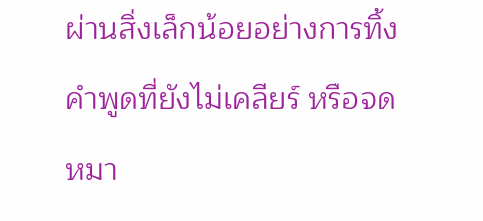ผ่านสิ่งเล็กน้อยอย่างการทิ้งคำพูดที่ยังไม่เคลียร์ หรือจดหมา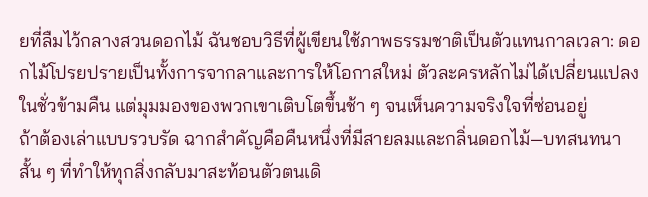ยที่ลืมไว้กลางสวนดอกไม้ ฉันชอบวิธีที่ผู้เขียนใช้ภาพธรรมชาติเป็นตัวแทนกาลเวลา: ดอกไม้โปรยปรายเป็นทั้งการจากลาและการให้โอกาสใหม่ ตัวละครหลักไม่ได้เปลี่ยนแปลงในชั่วข้ามคืน แต่มุมมองของพวกเขาเติบโตขึ้นช้า ๆ จนเห็นความจริงใจที่ซ่อนอยู่
ถ้าต้องเล่าแบบรวบรัด ฉากสำคัญคือคืนหนึ่งที่มีสายลมและกลิ่นดอกไม้—บทสนทนาสั้น ๆ ที่ทำให้ทุกสิ่งกลับมาสะท้อนตัวตนเดิ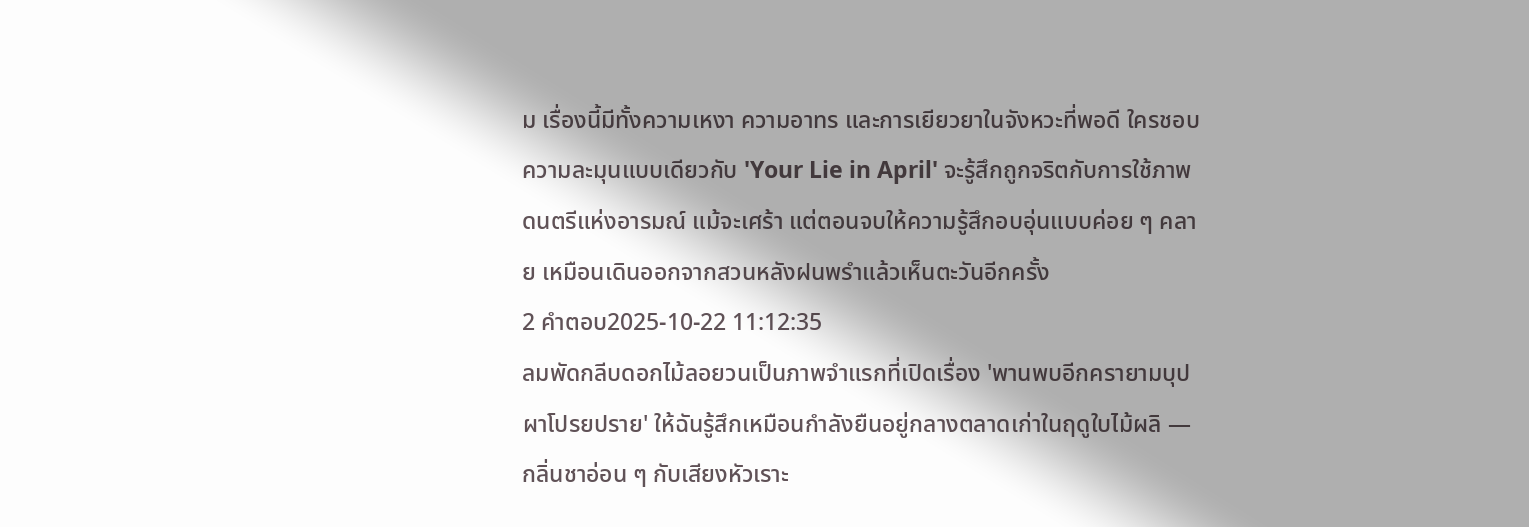ม เรื่องนี้มีทั้งความเหงา ความอาทร และการเยียวยาในจังหวะที่พอดี ใครชอบความละมุนแบบเดียวกับ 'Your Lie in April' จะรู้สึกถูกจริตกับการใช้ภาพดนตรีแห่งอารมณ์ แม้จะเศร้า แต่ตอนจบให้ความรู้สึกอบอุ่นแบบค่อย ๆ คลาย เหมือนเดินออกจากสวนหลังฝนพรำแล้วเห็นตะวันอีกครั้ง
2 คำตอบ2025-10-22 11:12:35
ลมพัดกลีบดอกไม้ลอยวนเป็นภาพจำแรกที่เปิดเรื่อง 'พานพบอีกครายามบุปผาโปรยปราย' ให้ฉันรู้สึกเหมือนกำลังยืนอยู่กลางตลาดเก่าในฤดูใบไม้ผลิ — กลิ่นชาอ่อน ๆ กับเสียงหัวเราะ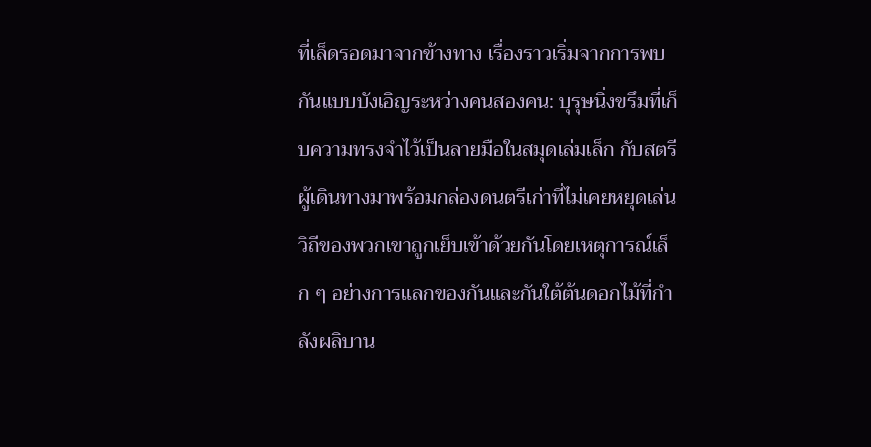ที่เล็ดรอดมาจากข้างทาง เรื่องราวเริ่มจากการพบกันแบบบังเอิญระหว่างคนสองคน: บุรุษนิ่งขรึมที่เก็บความทรงจำไว้เป็นลายมือในสมุดเล่มเล็ก กับสตรีผู้เดินทางมาพร้อมกล่องดนตรีเก่าที่ไม่เคยหยุดเล่น วิถีของพวกเขาถูกเย็บเข้าด้วยกันโดยเหตุการณ์เล็ก ๆ อย่างการแลกของกันและกันใต้ต้นดอกไม้ที่กำลังผลิบาน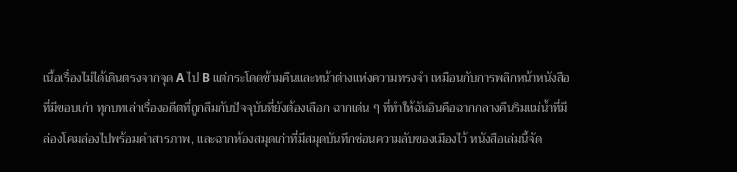เนื้อเรื่องไม่ได้เดินตรงจากจุด A ไป B แต่กระโดดข้ามคืนและหน้าต่างแห่งความทรงจำ เหมือนกับการพลิกหน้าหนังสือที่มีขอบเก่า ทุกบทเล่าเรื่องอดีตที่ถูกลืมกับปัจจุบันที่ยังต้องเลือก ฉากเด่น ๆ ที่ทำให้ฉันอินคือฉากกลางคืนริมแม่น้ำที่มีล่องโคมล่องไปพร้อมคำสารภาพ, และฉากห้องสมุดเก่าที่มีสมุดบันทึกซ่อนความลับของเมืองไว้ หนังสือเล่มนี้จัด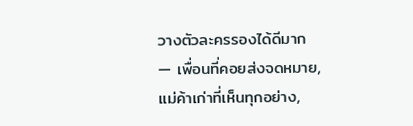วางตัวละครรองได้ดีมาก — เพื่อนที่คอยส่งจดหมาย, แม่ค้าเก่าที่เห็นทุกอย่าง,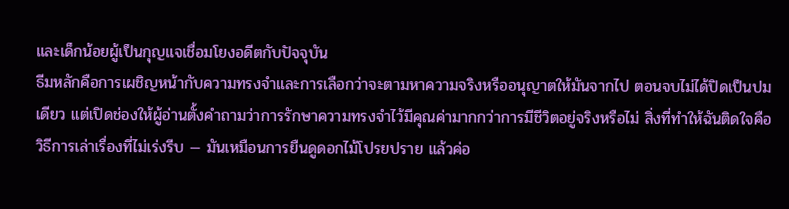และเด็กน้อยผู้เป็นกุญแจเชื่อมโยงอดีตกับปัจจุบัน
ธีมหลักคือการเผชิญหน้ากับความทรงจำและการเลือกว่าจะตามหาความจริงหรืออนุญาตให้มันจากไป ตอนจบไม่ได้ปิดเป็นปมเดียว แต่เปิดช่องให้ผู้อ่านตั้งคำถามว่าการรักษาความทรงจำไว้มีคุณค่ามากกว่าการมีชีวิตอยู่จริงหรือไม่ สิ่งที่ทำให้ฉันติดใจคือวิธีการเล่าเรื่องที่ไม่เร่งรีบ — มันเหมือนการยืนดูดอกไม้โปรยปราย แล้วค่อ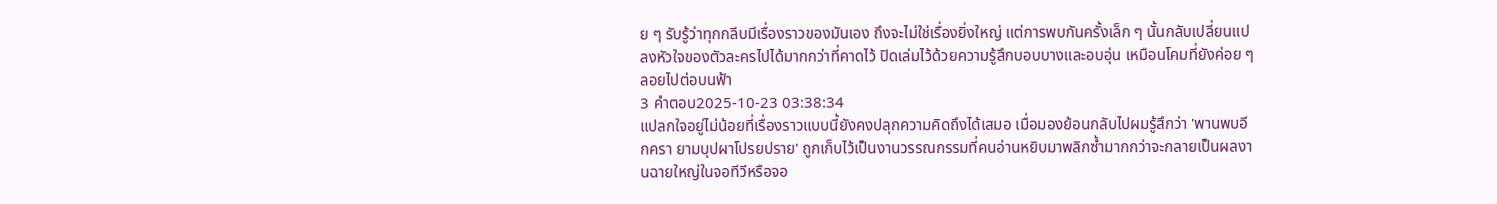ย ๆ รับรู้ว่าทุกกลีบมีเรื่องราวของมันเอง ถึงจะไม่ใช่เรื่องยิ่งใหญ่ แต่การพบกันครั้งเล็ก ๆ นั้นกลับเปลี่ยนแปลงหัวใจของตัวละครไปได้มากกว่าที่คาดไว้ ปิดเล่มไว้ด้วยความรู้สึกบอบบางและอบอุ่น เหมือนโคมที่ยังค่อย ๆ ลอยไปต่อบนฟ้า
3 คำตอบ2025-10-23 03:38:34
แปลกใจอยู่ไม่น้อยที่เรื่องราวแบบนี้ยังคงปลุกความคิดถึงได้เสมอ เมื่อมองย้อนกลับไปผมรู้สึกว่า 'พานพบอีกครา ยามบุปผาโปรยปราย' ถูกเก็บไว้เป็นงานวรรณกรรมที่คนอ่านหยิบมาพลิกซ้ำมากกว่าจะกลายเป็นผลงานฉายใหญ่ในจอทีวีหรือจอ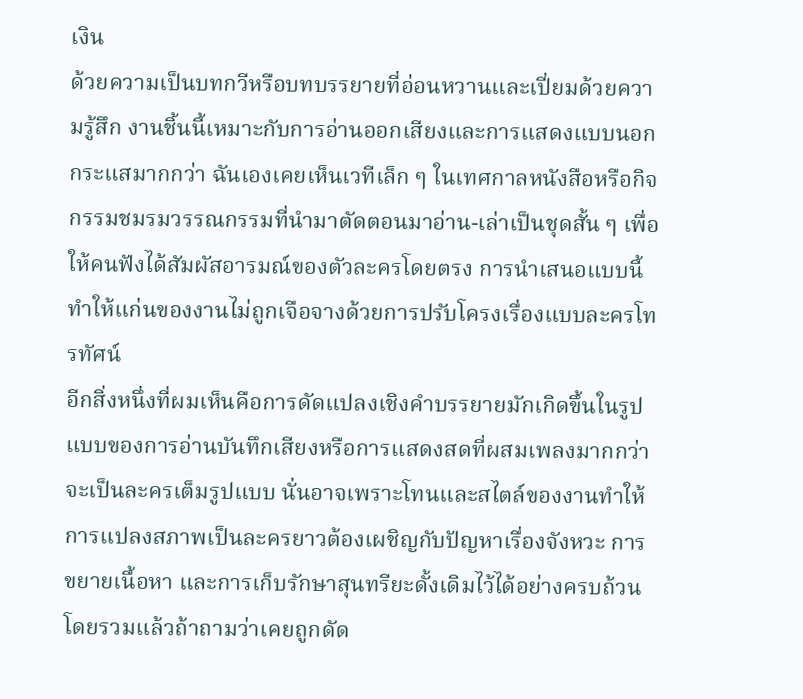เงิน
ด้วยความเป็นบทกวีหรือบทบรรยายที่อ่อนหวานและเปี่ยมด้วยความรู้สึก งานชิ้นนี้เหมาะกับการอ่านออกเสียงและการแสดงแบบนอกกระแสมากกว่า ฉันเองเคยเห็นเวทีเล็ก ๆ ในเทศกาลหนังสือหรือกิจกรรมชมรมวรรณกรรมที่นำมาตัดตอนมาอ่าน-เล่าเป็นชุดสั้น ๆ เพื่อให้คนฟังได้สัมผัสอารมณ์ของตัวละครโดยตรง การนำเสนอแบบนี้ทำให้แก่นของงานไม่ถูกเจือจางด้วยการปรับโครงเรื่องแบบละครโทรทัศน์
อีกสิ่งหนึ่งที่ผมเห็นคือการดัดแปลงเชิงคำบรรยายมักเกิดขึ้นในรูปแบบของการอ่านบันทึกเสียงหรือการแสดงสดที่ผสมเพลงมากกว่าจะเป็นละครเต็มรูปแบบ นั่นอาจเพราะโทนและสไตล์ของงานทำให้การแปลงสภาพเป็นละครยาวต้องเผชิญกับปัญหาเรื่องจังหวะ การขยายเนื้อหา และการเก็บรักษาสุนทรียะดั้งเดิมไว้ได้อย่างครบถ้วน
โดยรวมแล้วถ้าถามว่าเคยถูกดัด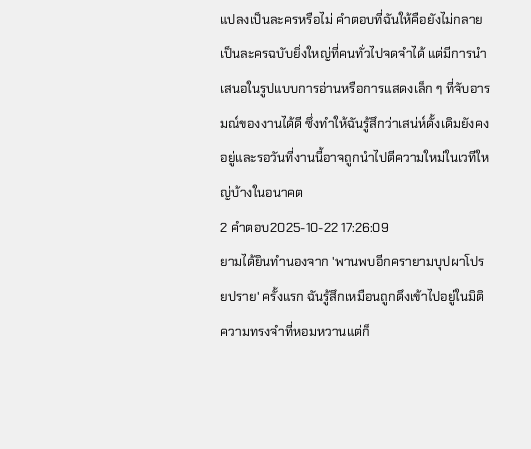แปลงเป็นละครหรือไม่ คำตอบที่ฉันให้คือยังไม่กลายเป็นละครฉบับยิ่งใหญ่ที่คนทั่วไปจดจำได้ แต่มีการนำเสนอในรูปแบบการอ่านหรือการแสดงเล็ก ๆ ที่จับอารมณ์ของงานได้ดี ซึ่งทำให้ฉันรู้สึกว่าเสน่ห์ดั้งเดิมยังคงอยู่และรอวันที่งานนี้อาจถูกนำไปตีความใหม่ในเวทีใหญ่บ้างในอนาคต
2 คำตอบ2025-10-22 17:26:09
ยามได้ยินทำนองจาก 'พานพบอีกครายามบุปผาโปรยปราย' ครั้งแรก ฉันรู้สึกเหมือนถูกดึงเข้าไปอยู่ในมิติความทรงจำที่หอมหวานแต่ก็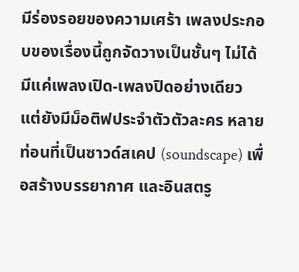มีร่องรอยของความเศร้า เพลงประกอบของเรื่องนี้ถูกจัดวางเป็นชั้นๆ ไม่ได้มีแค่เพลงเปิด-เพลงปิดอย่างเดียว แต่ยังมีม็อติฟประจำตัวตัวละคร หลายท่อนที่เป็นซาวด์สเคป (soundscape) เพื่อสร้างบรรยากาศ และอินสตรู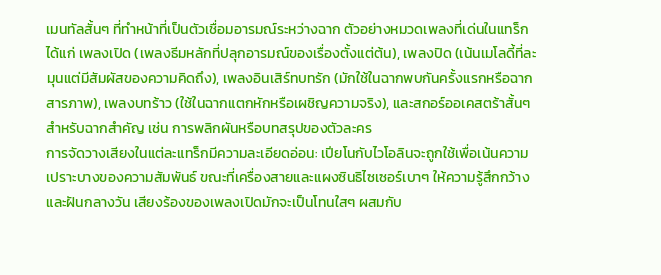เมนทัลสั้นๆ ที่ทำหน้าที่เป็นตัวเชื่อมอารมณ์ระหว่างฉาก ตัวอย่างหมวดเพลงที่เด่นในแทร็ก ได้แก่ เพลงเปิด (เพลงธีมหลักที่ปลุกอารมณ์ของเรื่องตั้งแต่ต้น), เพลงปิด (เน้นเมโลดี้ที่ละมุนแต่มีสัมผัสของความคิดถึง), เพลงอินเสิร์ทบทรัก (มักใช้ในฉากพบกันครั้งแรกหรือฉากสารภาพ), เพลงบทร้าว (ใช้ในฉากแตกหักหรือเผชิญความจริง), และสกอร์ออเคสตร้าสั้นๆ สำหรับฉากสำคัญ เช่น การพลิกผันหรือบทสรุปของตัวละคร
การจัดวางเสียงในแต่ละแทร็กมีความละเอียดอ่อน: เปียโนกับไวโอลินจะถูกใช้เพื่อเน้นความเปราะบางของความสัมพันธ์ ขณะที่เครื่องสายและแผงซินธิไซเซอร์เบาๆ ให้ความรู้สึกกว้างและฝันกลางวัน เสียงร้องของเพลงเปิดมักจะเป็นโทนใสๆ ผสมกับ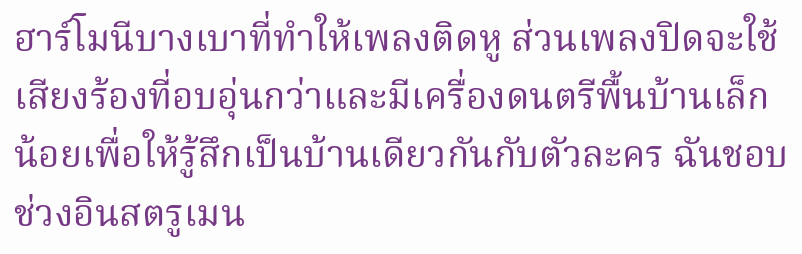ฮาร์โมนีบางเบาที่ทำให้เพลงติดหู ส่วนเพลงปิดจะใช้เสียงร้องที่อบอุ่นกว่าและมีเครื่องดนตรีพื้นบ้านเล็กน้อยเพื่อให้รู้สึกเป็นบ้านเดียวกันกับตัวละคร ฉันชอบช่วงอินสตรูเมน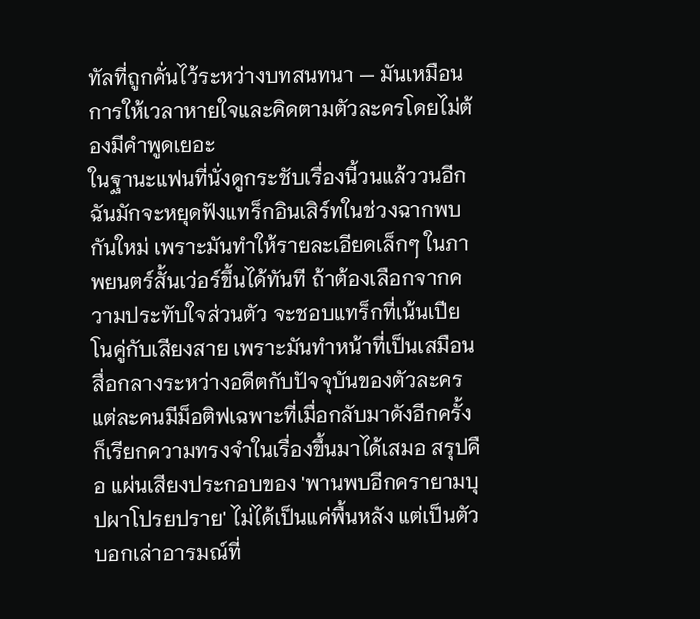ทัลที่ถูกคั่นไว้ระหว่างบทสนทนา — มันเหมือนการให้เวลาหายใจและคิดตามตัวละครโดยไม่ต้องมีคำพูดเยอะ
ในฐานะแฟนที่นั่งดูกระชับเรื่องนี้วนแล้ววนอีก ฉันมักจะหยุดฟังแทร็กอินเสิร์ทในช่วงฉากพบกันใหม่ เพราะมันทำให้รายละเอียดเล็กๆ ในภาพยนตร์สั้นเว่อร์ขึ้นได้ทันที ถ้าต้องเลือกจากความประทับใจส่วนตัว จะชอบแทร็กที่เน้นเปียโนคู่กับเสียงสาย เพราะมันทำหน้าที่เป็นเสมือนสื่อกลางระหว่างอดีตกับปัจจุบันของตัวละคร แต่ละคนมีม็อติฟเฉพาะที่เมื่อกลับมาดังอีกครั้งก็เรียกความทรงจำในเรื่องขึ้นมาได้เสมอ สรุปคือ แผ่นเสียงประกอบของ 'พานพบอีกครายามบุปผาโปรยปราย' ไม่ได้เป็นแค่พื้นหลัง แต่เป็นตัวบอกเล่าอารมณ์ที่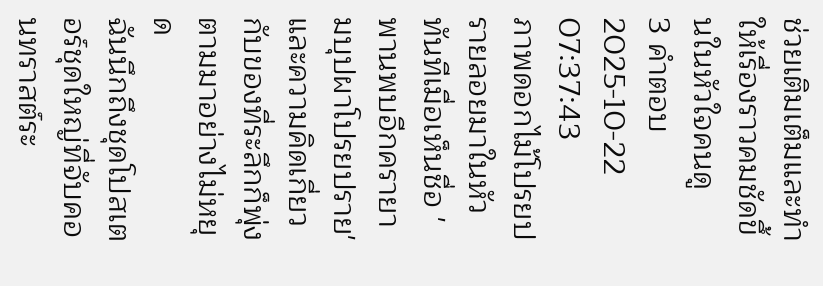ช่วยเติมเต็มและทำให้เรื่องราวคมชัดขึ้นในหัวใจคนดู
3 คำตอบ2025-10-22 07:37:43
ภาพดอกไม้โปรยปรายลอยมาในหัวทันทีเมื่อเห็นชื่อ 'พานพบอีกครายามบุปผาโปรยปราย' และความคิดเกี่ยวกับของที่ระลึกก็พุ่งตามมาอย่างไม่หยุด
ฉันนึกถึงชุดโปสเตอร์ชุดใหญ่ที่จับคอนทราสต์ระ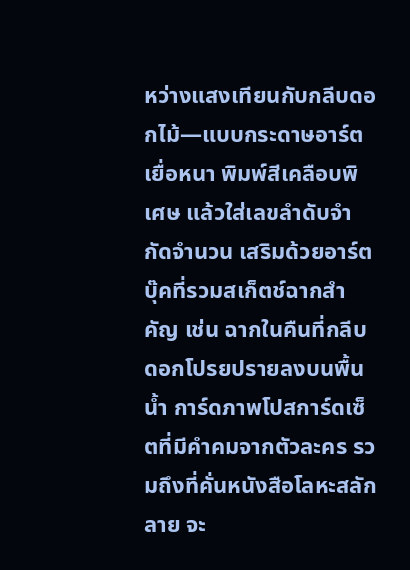หว่างแสงเทียนกับกลีบดอกไม้—แบบกระดาษอาร์ตเยื่อหนา พิมพ์สีเคลือบพิเศษ แล้วใส่เลขลำดับจำกัดจำนวน เสริมด้วยอาร์ตบุ๊คที่รวมสเก็ตช์ฉากสำคัญ เช่น ฉากในคืนที่กลีบดอกโปรยปรายลงบนพื้นน้ำ การ์ดภาพโปสการ์ดเซ็ตที่มีคำคมจากตัวละคร รวมถึงที่คั่นหนังสือโลหะสลักลาย จะ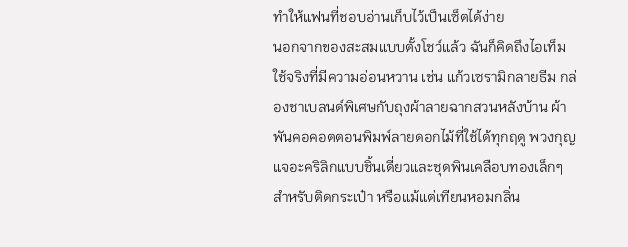ทำให้แฟนที่ชอบอ่านเก็บไว้เป็นเซ็ตได้ง่าย
นอกจากของสะสมแบบตั้งโชว์แล้ว ฉันก็คิดถึงไอเท็มใช้จริงที่มีความอ่อนหวาน เช่น แก้วเซรามิกลายธีม กล่องชาเบลนด์พิเศษกับถุงผ้าลายฉากสวนหลังบ้าน ผ้าพันคอคอตตอนพิมพ์ลายดอกไม้ที่ใช้ได้ทุกฤดู พวงกุญแจอะคริลิกแบบชิ้นเดี่ยวและชุดพินเคลือบทองเล็กๆ สำหรับติดกระเป๋า หรือแม้แต่เทียนหอมกลิ่น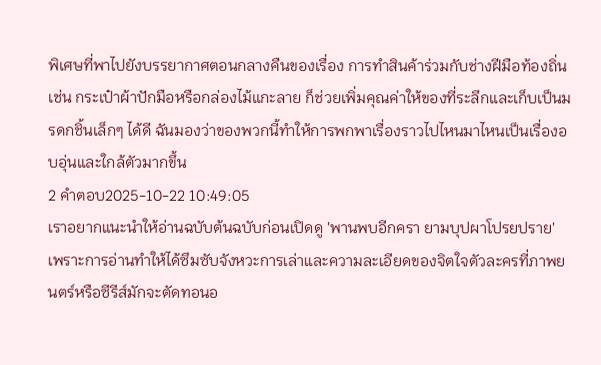พิเศษที่พาไปยังบรรยากาศตอนกลางคืนของเรื่อง การทำสินค้าร่วมกับช่างฝีมือท้องถิ่น เช่น กระเป๋าผ้าปักมือหรือกล่องไม้แกะลาย ก็ช่วยเพิ่มคุณค่าให้ของที่ระลึกและเก็บเป็นมรดกชิ้นเล็กๆ ได้ดี ฉันมองว่าของพวกนี้ทำให้การพกพาเรื่องราวไปไหนมาไหนเป็นเรื่องอบอุ่นและใกล้ตัวมากขึ้น
2 คำตอบ2025-10-22 10:49:05
เราอยากแนะนำให้อ่านฉบับต้นฉบับก่อนเปิดดู 'พานพบอีกครา ยามบุปผาโปรยปราย' เพราะการอ่านทำให้ได้ซึมซับจังหวะการเล่าและความละเอียดของจิตใจตัวละครที่ภาพยนตร์หรือซีรีส์มักจะตัดทอนอ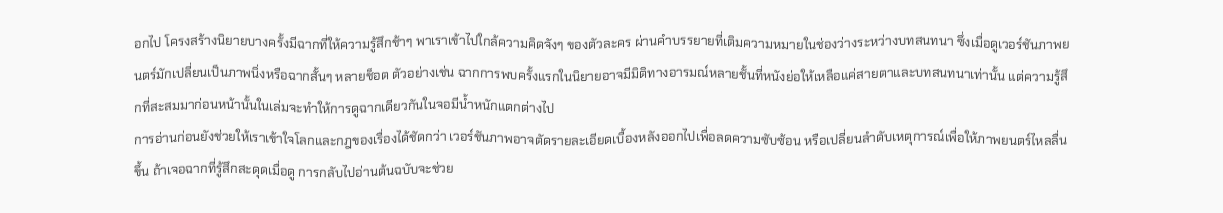อกไป โครงสร้างนิยายบางครั้งมีฉากที่ให้ความรู้สึกช้าๆ พาเราเข้าไปใกล้ความคิดจังๆ ของตัวละคร ผ่านคำบรรยายที่เติมความหมายในช่องว่างระหว่างบทสนทนา ซึ่งเมื่อดูเวอร์ชันภาพยนตร์มักเปลี่ยนเป็นภาพนิ่งหรือฉากสั้นๆ หลายช็อต ตัวอย่างเช่น ฉากการพบครั้งแรกในนิยายอาจมีมิติทางอารมณ์หลายชั้นที่หนังย่อให้เหลือแค่สายตาและบทสนทนาเท่านั้น แต่ความรู้สึกที่สะสมมาก่อนหน้านั้นในเล่มจะทำให้การดูฉากเดียวกันในจอมีน้ำหนักแตกต่างไป
การอ่านก่อนยังช่วยให้เราเข้าใจโลกและกฎของเรื่องได้ชัดกว่า เวอร์ชันภาพอาจตัดรายละเอียดเบื้องหลังออกไปเพื่อลดความซับซ้อน หรือเปลี่ยนลำดับเหตุการณ์เพื่อให้ภาพยนตร์ไหลลื่นขึ้น ถ้าเจอฉากที่รู้สึกสะดุดเมื่อดู การกลับไปอ่านต้นฉบับจะช่วย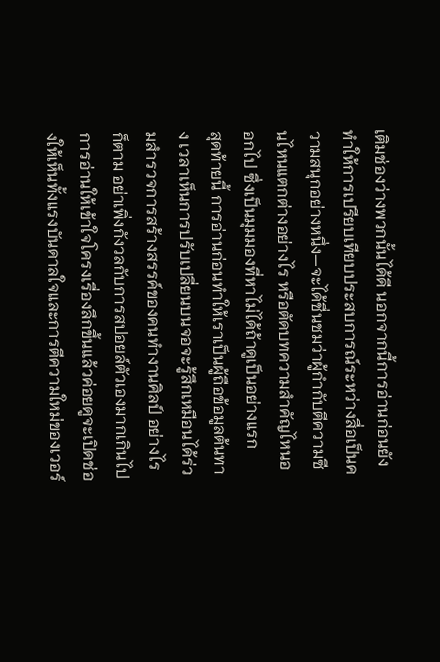เติมช่องว่างพวกนั้นได้ดี นอกจากนี้การอ่านก่อนยังทำให้การเปรียบเทียบประสบการณ์ระหว่างสื่อเป็นความสนุกอย่างหนึ่ง—จะได้ชื่นชมว่าผู้กำกับตีความซีนไหนแตกต่างอย่างไร หรือตัดบทความสำคัญไหนออกไป ซึ่งเป็นมุมมองที่หาไม่ได้ถ้าดูเป็นอย่างแรก
สุดท้ายนี้ การอ่านก่อนทำให้เราเป็นผู้ถือข้อมูลต้นทาง เวลาเห็นการปรับเปลี่ยนบนจอจะรู้สึกเหมือนได้ร่วมสำรวจการสร้างสรรค์ของคนทำงานศิลป์ อย่างไรก็ตาม อย่าเพิ่งกังวลกับการสปอยล์ตัวเองมากเกินไป การอ่านให้เข้าใจโครงเรื่องลึกขึ้นแล้วค่อยดูจะเปิดช่องให้เห็นทั้งแรงบันดาลใจและการตีความใหม่ของเวอร์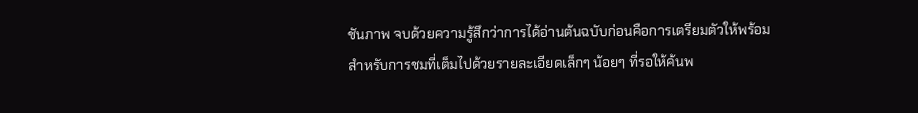ชันภาพ จบด้วยความรู้สึกว่าการได้อ่านต้นฉบับก่อนคือการเตรียมตัวให้พร้อมสำหรับการชมที่เต็มไปด้วยรายละเอียดเล็กๆ น้อยๆ ที่รอให้ค้นพ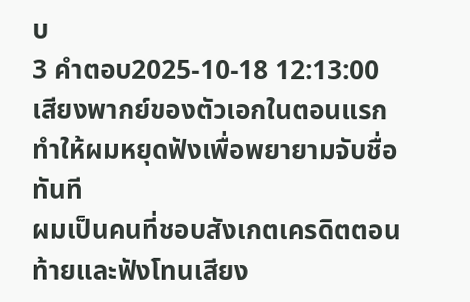บ
3 คำตอบ2025-10-18 12:13:00
เสียงพากย์ของตัวเอกในตอนแรกทำให้ผมหยุดฟังเพื่อพยายามจับชื่อทันที
ผมเป็นคนที่ชอบสังเกตเครดิตตอนท้ายและฟังโทนเสียง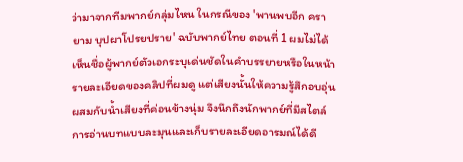ว่ามาจากทีมพากย์กลุ่มไหน ในกรณีของ 'พานพบอีก ครา ยาม บุปผาโปรยปราย' ฉบับพากย์ไทย ตอนที่ 1 ผมไม่ได้เห็นชื่อผู้พากย์ตัวเอกระบุเด่นชัดในคำบรรยายหรือในหน้ารายละเอียดของคลิปที่ผมดู แต่เสียงนั้นให้ความรู้สึกอบอุ่น ผสมกับน้ำเสียงที่ค่อนข้างนุ่ม จึงนึกถึงนักพากย์ที่มีสไตล์การอ่านบทแบบละมุนและเก็บรายละเอียดอารมณ์ได้ดี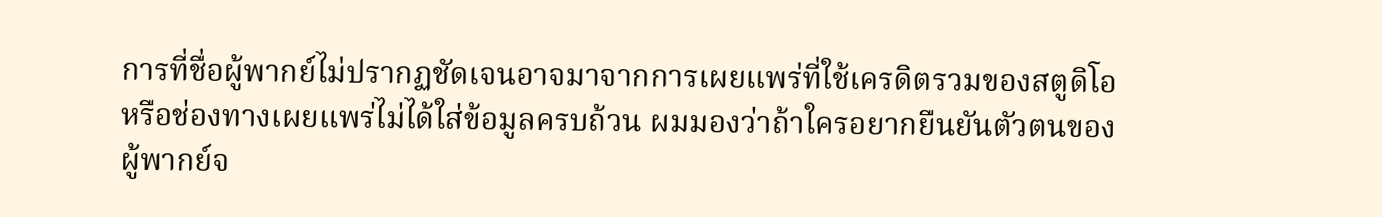การที่ชื่อผู้พากย์ไม่ปรากฏชัดเจนอาจมาจากการเผยแพร่ที่ใช้เครดิตรวมของสตูดิโอหรือช่องทางเผยแพร่ไม่ได้ใส่ข้อมูลครบถ้วน ผมมองว่าถ้าใครอยากยืนยันตัวตนของผู้พากย์จ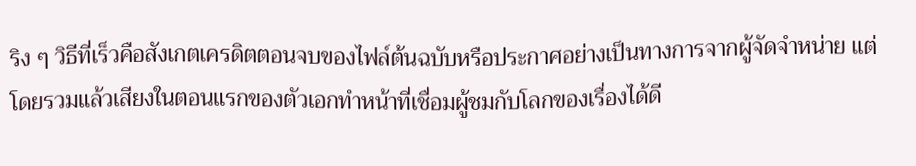ริง ๆ วิธีที่เร็วคือสังเกตเครดิตตอนจบของไฟล์ต้นฉบับหรือประกาศอย่างเป็นทางการจากผู้จัดจำหน่าย แต่โดยรวมแล้วเสียงในตอนแรกของตัวเอกทำหน้าที่เชื่อมผู้ชมกับโลกของเรื่องได้ดี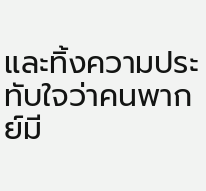และทิ้งความประทับใจว่าคนพากย์มี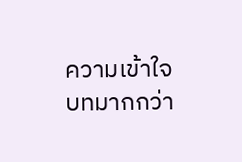ความเข้าใจบทมากกว่า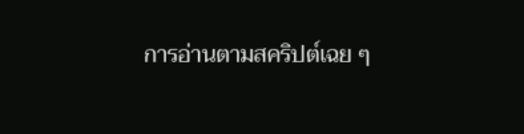การอ่านตามสคริปต์เฉย ๆ